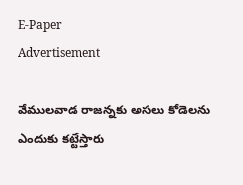E-Paper
Advertisement

వేముల‌వాడ రాజ‌న్న‌కు అస‌లు కోడెలను ఎందుకు క‌ట్టేస్తారు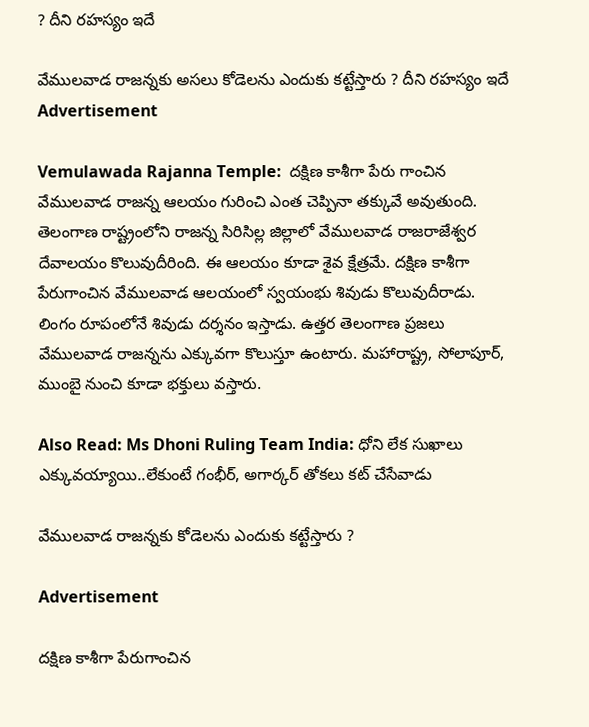? దీని ర‌హ‌స్యం ఇదే

వేముల‌వాడ రాజ‌న్న‌కు అస‌లు కోడెలను ఎందుకు క‌ట్టేస్తారు ? దీని ర‌హ‌స్యం ఇదే
Advertisement

Vemulawada Rajanna Temple:  దక్షిణ కాశీగా పేరు గాంచిన వేములవాడ రాజన్న ఆలయం గురించి ఎంత చెప్పినా తక్కువే అవుతుంది. తెలంగాణ రాష్ట్రంలోని రాజన్న సిరిసిల్ల జిల్లాలో వేములవాడ రాజరాజేశ్వర దేవాలయం కొలువుదీరింది. ఈ ఆలయం కూడా శైవ క్షేత్రమే. దక్షిణ కాశీగా పేరుగాంచిన వేములవాడ ఆలయంలో స్వయంభు శివుడు కొలువుదీరాడు. లింగం రూపంలోనే శివుడు దర్శనం ఇస్తాడు. ఉత్తర తెలంగాణ ప్రజలు వేములవాడ రాజన్నను ఎక్కువగా కొలుస్తూ ఉంటారు. మ‌హారాష్ట్ర, సోలాపూర్‌, ముంబై నుంచి కూడా భ‌క్తులు వ‌స్తారు.

Also Read: Ms Dhoni Ruling Team India: ధోని లేక సుఖాలు ఎక్కువ‌య్యాయి..లేకుంటే గంభీర్‌, అగార్క‌ర్ తోక‌లు క‌ట్ చేసేవాడు

వేముల‌వాడ రాజ‌న్న‌కు కోడెలను ఎందుకు క‌ట్టేస్తారు ?

Advertisement

దక్షిణ కాశీగా పేరుగాంచిన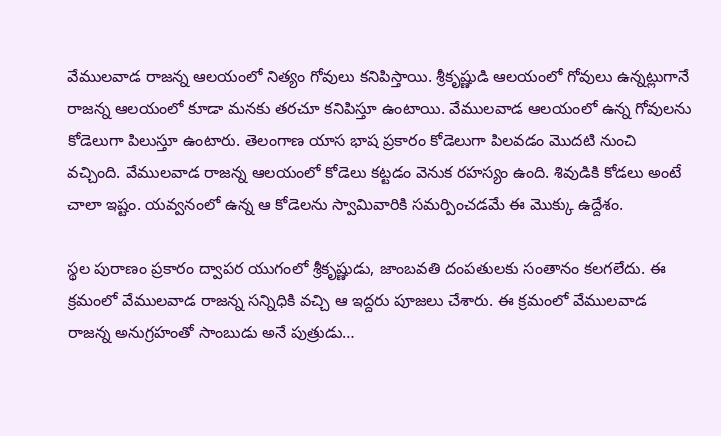వేములవాడ రాజన్న ఆలయంలో నిత్యం గోవులు కనిపిస్తాయి. శ్రీకృష్ణుడి ఆలయంలో గోవులు ఉన్నట్లుగానే రాజన్న ఆలయంలో కూడా మనకు తరచూ కనిపిస్తూ ఉంటాయి. వేములవాడ ఆలయంలో ఉన్న గోవులను కోడెలుగా పిలుస్తూ ఉంటారు. తెలంగాణ యాస భాష ప్రకారం కోడెలుగా పిలవడం మొదటి నుంచి వచ్చింది. వేములవాడ రాజన్న ఆలయంలో కోడెలు కట్టడం వెనుక రహస్యం ఉంది. శివుడికి కోడలు అంటే చాలా ఇష్టం. యవ్వనంలో ఉన్న ఆ కోడెలను స్వామివారికి సమర్పించడమే ఈ మొక్కు ఉద్దేశం.

స్థల పురాణం ప్రకారం ద్వాపర యుగంలో శ్రీకృష్ణుడు, జాంబవతి దంపతులకు సంతానం కలగలేదు. ఈ క్రమంలో వేములవాడ రాజన్న సన్నిధికి వచ్చి ఆ ఇద్దరు పూజలు చేశారు. ఈ క్రమంలో వేములవాడ రాజన్న అనుగ్రహంతో సాంబుడు అనే పుత్రుడు…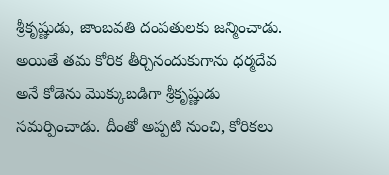శ్రీకృష్ణుడు, జాంబవతి దంపతులకు జన్మించాడు. అయితే తమ కోరిక తీర్చినందుకుగాను ధర్మదేవ అనే కోడెను మొక్కుబడిగా శ్రీకృష్ణుడు సమర్పించాడు. దీంతో అప్పటి నుంచి, కోరికలు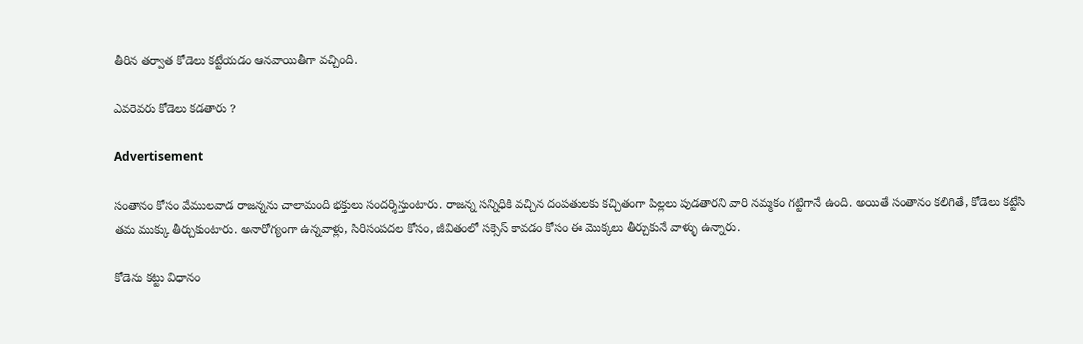తీరిన తర్వాత కోడెలు కట్టేయడం ఆనవాయితీగా వచ్చింది.

ఎవరెవరు కోడెలు కడతారు ?

Advertisement

సంతానం కోసం వేములవాడ రాజన్నను చాలామంది భక్తులు సందర్శిస్తుంటారు. రాజన్న సన్నిధికి వచ్చిన దంపతులకు కచ్చితంగా పిల్లలు పుడతారని వారి నమ్మకం గట్టిగానే ఉంది. అయితే సంతానం కలిగితే, కోడెలు కట్టేసి తమ ముక్కు తీర్చుకుంటారు. అనారోగ్యంగా ఉన్నవాళ్లు, సిరిసంపదల కోసం, జీవితంలో సక్సెస్ కావడం కోసం ఈ మొక్కలు తీర్చుకునే వాళ్ళు ఉన్నారు.

కోడెను కట్టు విధానం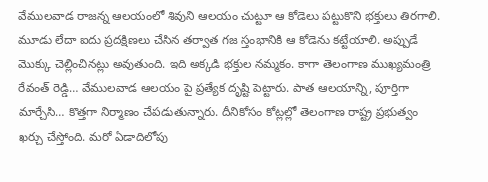వేములవాడ రాజన్న ఆలయంలో శివుని ఆలయం చుట్టూ ఆ కోడెలు పట్టుకొని భక్తులు తిరగాలి. మూడు లేదా ఐదు ప్రదక్షిణలు చేసిన తర్వాత గజ స్తంభానికి ఆ కోడెను కట్టేయాలి. అప్పుడే మొక్కు చెల్లించినట్లు అవుతుంది. ఇది అక్కడి భక్తుల నమ్మకం. కాగా తెలంగాణ ముఖ్యమంత్రి రేవంత్ రెడ్డి… వేములవాడ ఆలయం పై ప్రత్యేక దృష్టి పెట్టారు. పాత ఆలయాన్ని, పూర్తిగా మార్చేసి… కొత్తగా నిర్మాణం చేపడుతున్నారు. దీనికోసం కోట్లల్లో తెలంగాణ రాష్ట్ర ప్రభుత్వం ఖర్చు చేస్తోంది. మరో ఏడాదిలోపు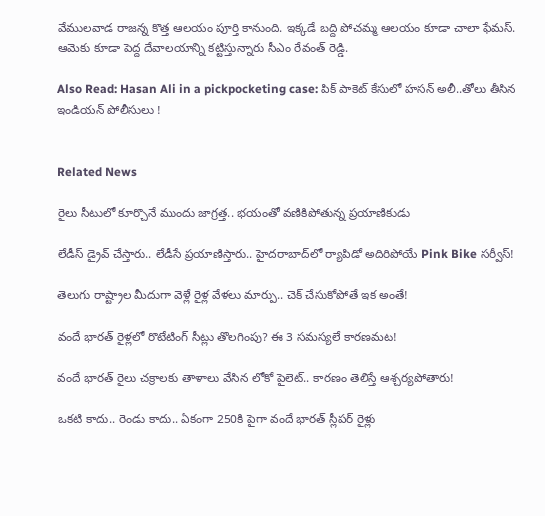వేములవాడ రాజన్న కొత్త ఆలయం పూర్తి కానుంది. ఇక్కడే బద్ది పోచమ్మ ఆలయం కూడా చాలా ఫేమస్. ఆమెకు కూడా పెద్ద దేవాలయాన్ని కట్టిస్తున్నారు సీఎం రేవంత్ రెడ్డి.

Also Read: Hasan Ali in a pickpocketing case: పిక్ పాకెట్ కేసులో హసన్ అలీ..తోలు తీసిన ఇండియ‌న్‌ పోలీసులు !


Related News

రైలు సీటులో కూర్చొనే ముందు జాగ్రత్త.. భయంతో వణికిపోతున్న ప్రయాణికుడు

లేడీస్ డ్రైవ్ చేస్తారు.. లేడీసే ప్రయాణిస్తారు.. హైదరాబాద్‌లో ర్యాపిడో అదిరిపోయే Pink Bike సర్వీస్!

తెలుగు రాష్ట్రాల మీదుగా వెళ్లే రైళ్ల వేళలు మార్పు.. చెక్ చేసుకోపోతే ఇక అంతే!

వందే భారత్ రైళ్లలో రొటేటింగ్ సీట్లు తొలగింపు? ఈ 3 సమస్యలే కారణమట!

వందే భారత్ రైలు చక్రాలకు తాళాలు వేసిన లోకో పైలెట్.. కారణం తెలిస్తే ఆశ్చర్యపోతారు!

ఒకటి కాదు.. రెండు కాదు.. ఏకంగా 250కి పైగా వందే భారత్ స్లీపర్ రైళ్లు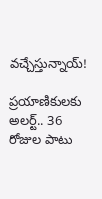వచ్చేస్తున్నాయ్!

ప్రయాణికులకు అలర్ట్.. 36 రోజుల పాటు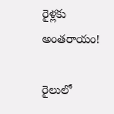రైళ్లకు అంతరాయం!

రైలులో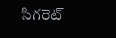సిగరెట్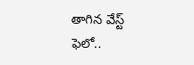తాగిన వేస్ట్ ఫెలో..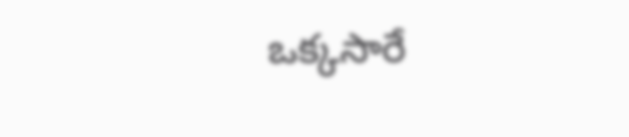ఒక్కసారే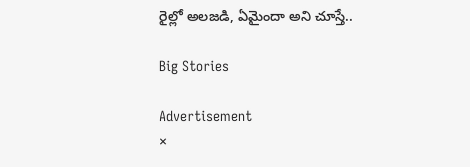రైల్లో అలజడి, ఏమైందా అని చూస్తే..

Big Stories

Advertisement
×